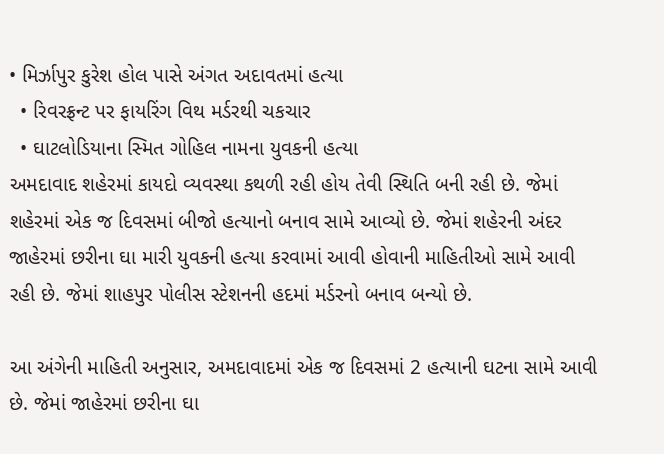• મિર્ઝાપુર કુરેશ હોલ પાસે અંગત અદાવતમાં હત્યા
  • રિવરફ્રન્ટ પર ફાયરિંગ વિથ મર્ડરથી ચકચાર
  • ઘાટલોડિયાના સ્મિત ગોહિલ નામના યુવકની હત્યા
અમદાવાદ શહેરમાં કાયદો વ્યવસ્થા કથળી રહી હોય તેવી સ્થિતિ બની રહી છે. જેમાં શહેરમાં એક જ દિવસમાં બીજો હત્યાનો બનાવ સામે આવ્યો છે. જેમાં શહેરની અંદર જાહેરમાં છરીના ઘા મારી યુવકની હત્યા કરવામાં આવી હોવાની માહિતીઓ સામે આવી રહી છે. જેમાં શાહપુર પોલીસ સ્ટેશનની હદમાં મર્ડરનો બનાવ બન્યો છે.

આ અંગેની માહિતી અનુસાર, અમદાવાદમાં એક જ દિવસમાં 2 હત્યાની ઘટના સામે આવી છે. જેમાં જાહેરમાં છરીના ઘા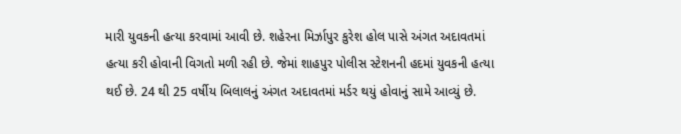મારી યુવકની હત્યા કરવામાં આવી છે. શહેરના મિર્ઝાપુર કુરેશ હોલ પાસે અંગત અદાવતમાં હત્યા કરી હોવાની વિગતો મળી રહી છે. જેમાં શાહપુર પોલીસ સ્ટેશનની હદમાં યુવકની હત્યા થઈ છે. 24 થી 25 વર્ષીય બિલાલનું અંગત અદાવતમાં મર્ડર થયું હોવાનું સામે આવ્યું છે.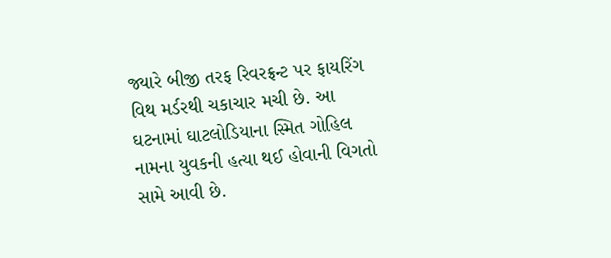જ્યારે બીજી તરફ રિવરફ્રન્ટ પર ફાયરિંગ વિથ મર્ડરથી ચકાચાર મચી છે. આ ઘટનામાં ઘાટલોડિયાના સ્મિત ગોહિલ નામના યુવકની હત્યા થઈ હોવાની વિગતો સામે આવી છે.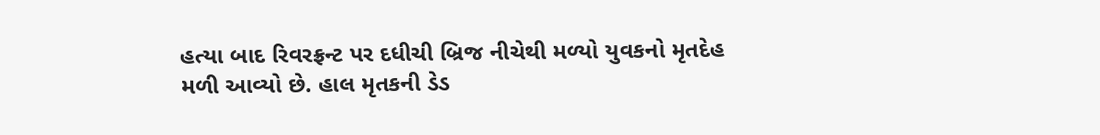હત્યા બાદ રિવરફ્રન્ટ પર દધીચી બ્રિજ નીચેથી મળ્યો યુવકનો મૃતદેહ મળી આવ્યો છે. હાલ મૃતકની ડેડ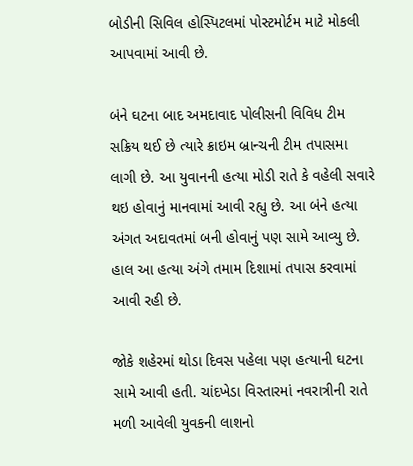બોડીની સિવિલ હોસ્પિટલમાં પોસ્ટમોર્ટમ માટે મોકલી આપવામાં આવી છે.

બંને ઘટના બાદ અમદાવાદ પોલીસની વિવિધ ટીમ સક્રિય થઈ છે ત્યારે ક્રાઇમ બ્રાન્ચની ટીમ તપાસમા લાગી છે. આ યુવાનની હત્યા મોડી રાતે કે વહેલી સવારે થઇ હોવાનું માનવામાં આવી રહ્યુ છે. આ બંને હત્યા અંગત અદાવતમાં બની હોવાનું પણ સામે આવ્યુ છે. હાલ આ હત્યા અંગે તમામ દિશામાં તપાસ કરવામાં આવી રહી છે.

જોકે શહેરમાં થોડા દિવસ પહેલા પણ હત્યાની ઘટના સામે આવી હતી. ચાંદખેડા વિસ્તારમાં નવરાત્રીની રાતે મળી આવેલી યુવકની લાશનો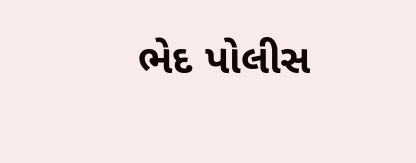ભેદ પોલીસ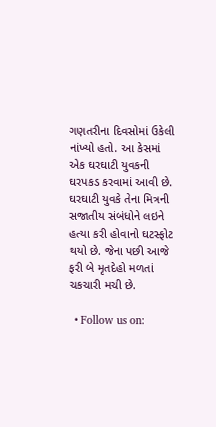ગણતરીના દિવસોમાં ઉકેલી નાંખ્યો હતો. આ કેસમાં એક ઘરઘાટી યુવકની ઘરપકડ કરવામાં આવી છે. ઘરઘાટી યુવકે તેના મિત્રની સજાતીય સંબંધોને લઇને હત્યા કરી હોવાનો ઘટસ્ફોટ થયો છે. જેના પછી આજે ફરી બે મૃતદેહો મળતાં ચકચારી મચી છે.

  • Follow us on: